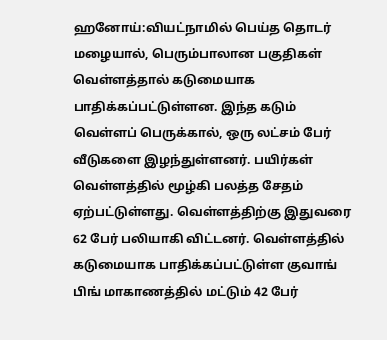ஹனோய்:வியட்நாமில் பெய்த தொடர் மழையால், பெரும்பாலான பகுதிகள் வெள்ளத்தால் கடுமையாக பாதிக்கப்பட்டுள்ளன. இந்த கடும் வெள்ளப் பெருக்கால், ஒரு லட்சம் பேர் வீடுகளை இழந்துள்ளனர். பயிர்கள் வெள்ளத்தில் மூழ்கி பலத்த சேதம் ஏற்பட்டுள்ளது. வெள்ளத்திற்கு இதுவரை 62 பேர் பலியாகி விட்டனர். வெள்ளத்தில் கடுமையாக பாதிக்கப்பட்டுள்ள குவாங் பிங் மாகாணத்தில் மட்டும் 42 பேர்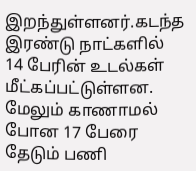இறந்துள்ளனர்.கடந்த இரண்டு நாட்களில் 14 பேரின் உடல்கள் மீட்கப்பட்டுள்ளன. மேலும் காணாமல் போன 17 பேரை தேடும் பணி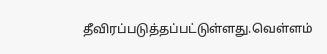தீவிரப்படுத்தப்பட்டுள்ளது.வெள்ளம்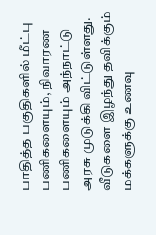பாதித்த பகுதிகளில் மீட்பு பணிகளையும், நிவாரண பணிகளையும் அந்நாட்டு அரசு முடுக்கி விட்டுள்ளது. வீடுகளை இழந்து தவிக்கும் மக்களுக்கு உணவு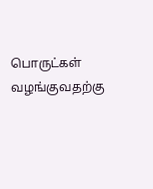பொருட்கள் வழங்குவதற்கு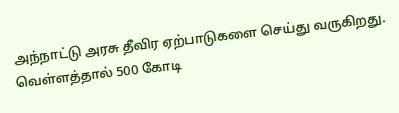அந்நாட்டு அரசு தீவிர ஏற்பாடுகளை செய்து வருகிறது. வெள்ளத்தால் 500 கோடி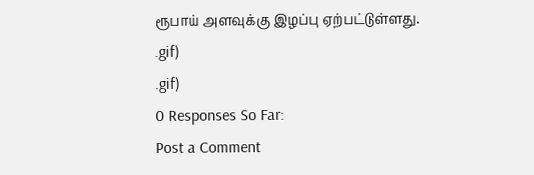ரூபாய் அளவுக்கு இழப்பு ஏற்பட்டுள்ளது.
.gif)
.gif)
0 Responses So Far:
Post a Comment